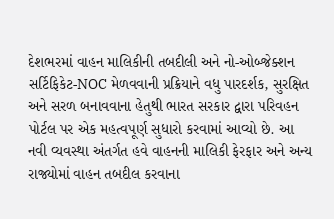દેશભરમાં વાહન માલિકીની તબદીલી અને નો-ઓબ્જેક્શન સર્ટિફિકેટ-NOC મેળવવાની પ્રક્રિયાને વધુ પારદર્શક, સુરક્ષિત અને સરળ બનાવવાના હેતુથી ભારત સરકાર દ્વારા પરિવહન પોર્ટલ પર એક મહત્વપૂર્ણ સુધારો કરવામાં આવ્યો છે. આ નવી વ્યવસ્થા અંતર્ગત હવે વાહનની માલિકી ફેરફાર અને અન્ય રાજ્યોમાં વાહન તબદીલ કરવાના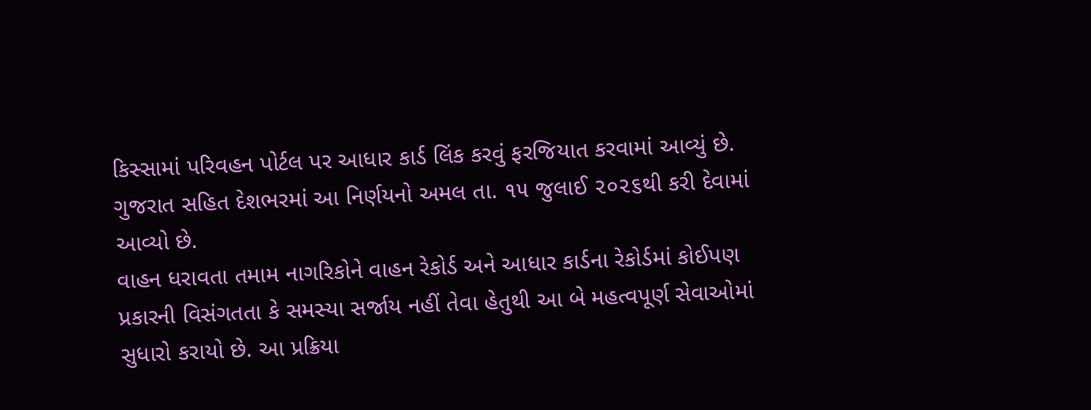કિસ્સામાં પરિવહન પોર્ટલ પર આધાર કાર્ડ લિંક કરવું ફરજિયાત કરવામાં આવ્યું છે. ગુજરાત સહિત દેશભરમાં આ નિર્ણયનો અમલ તા. ૧૫ જુલાઈ ૨૦૨૬થી કરી દેવામાં આવ્યો છે.
વાહન ધરાવતા તમામ નાગરિકોને વાહન રેકોર્ડ અને આધાર કાર્ડના રેકોર્ડમાં કોઈપણ પ્રકારની વિસંગતતા કે સમસ્યા સર્જાય નહીં તેવા હેતુથી આ બે મહત્વપૂર્ણ સેવાઓમાં સુધારો કરાયો છે. આ પ્રક્રિયા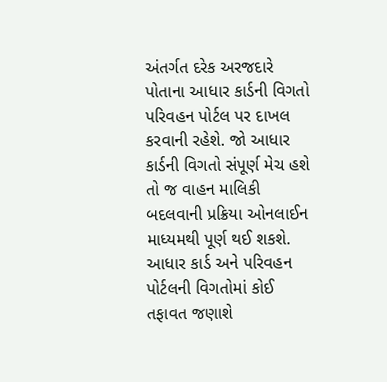અંતર્ગત દરેક અરજદારે પોતાના આધાર કાર્ડની વિગતો પરિવહન પોર્ટલ પર દાખલ કરવાની રહેશે. જો આધાર કાર્ડની વિગતો સંપૂર્ણ મેચ હશે તો જ વાહન માલિકી બદલવાની પ્રક્રિયા ઓનલાઈન માધ્યમથી પૂર્ણ થઈ શકશે.
આધાર કાર્ડ અને પરિવહન પોર્ટલની વિગતોમાં કોઈ તફાવત જણાશે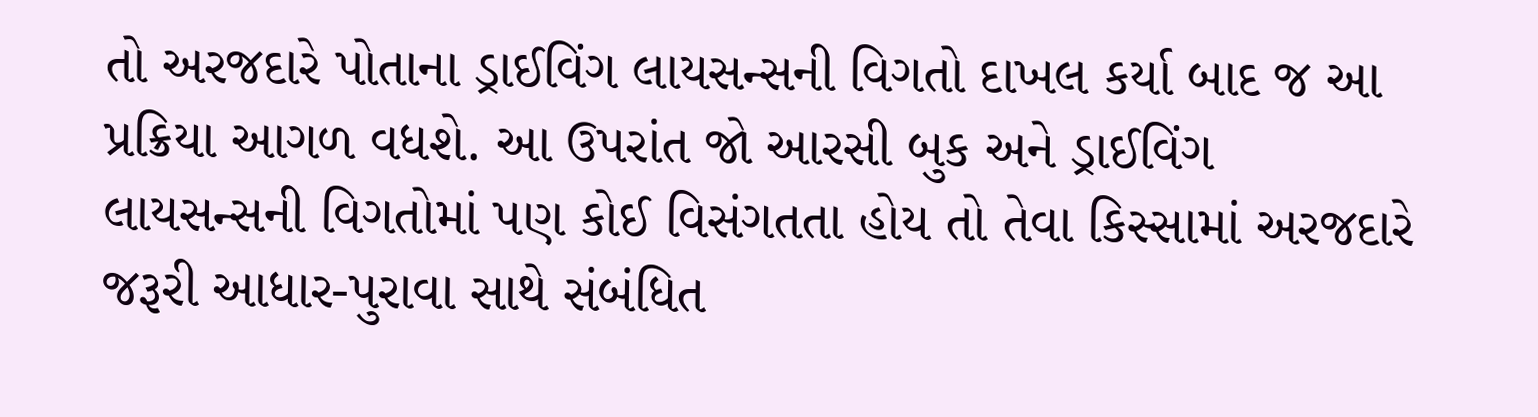તો અરજદારે પોતાના ડ્રાઈવિંગ લાયસન્સની વિગતો દાખલ કર્યા બાદ જ આ પ્રક્રિયા આગળ વધશે. આ ઉપરાંત જો આરસી બુક અને ડ્રાઈવિંગ લાયસન્સની વિગતોમાં પણ કોઈ વિસંગતતા હોય તો તેવા કિસ્સામાં અરજદારે જરૂરી આધાર-પુરાવા સાથે સંબંધિત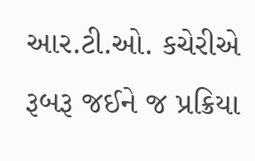આર.ટી.ઓ. કચેરીએ રૂબરૂ જઈને જ પ્રક્રિયા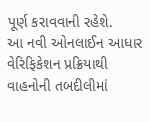પૂર્ણ કરાવવાની રહેશે.
આ નવી ઓનલાઈન આધાર વેરિફિકેશન પ્રક્રિયાથી વાહનોની તબદીલીમાં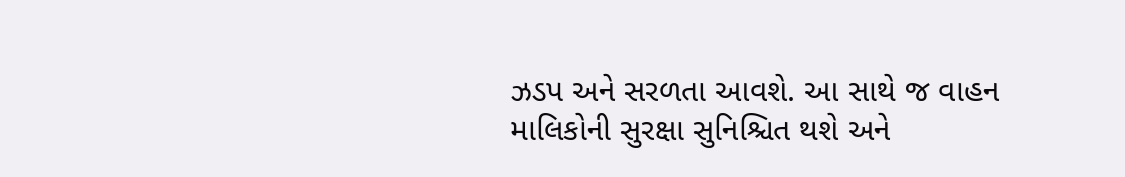ઝડપ અને સરળતા આવશે. આ સાથે જ વાહન માલિકોની સુરક્ષા સુનિશ્ચિત થશે અને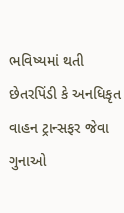ભવિષ્યમાં થતી છેતરપિંડી કે અનધિકૃત વાહન ટ્રાન્સફર જેવા ગુનાઓ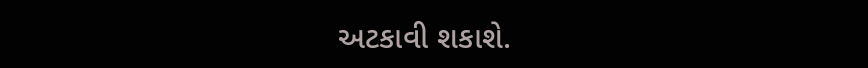અટકાવી શકાશે.